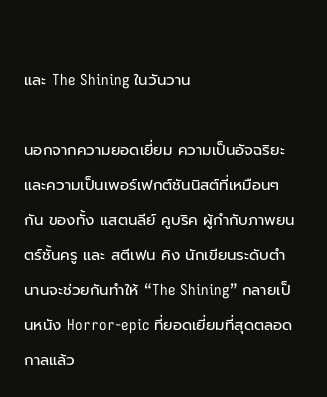และ The Shining ในวันวาน

นอกจากความยอดเยี่ยม ความเป็นอัจฉริยะ และความเป็นเพอร์เฟกต์ชันนิสต์ที่เหมือนๆ กัน ของทั้ง แสตนลีย์ คูบริค ผู้กำกับภาพยนตร์ชั้นครู และ สตีเฟน คิง นักเขียนระดับตำนานจะช่วยกันทำให้ “The Shining” กลายเป็นหนัง Horror-epic ที่ยอดเยี่ยมที่สุดตลอดกาลแล้ว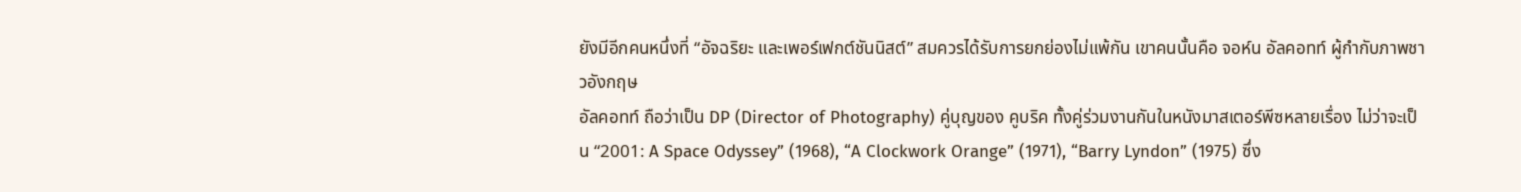ยังมีอีกคนหนึ่งที่ “อัจฉริยะ และเพอร์เฟกต์ชันนิสต์” สมควรได้รับการยกย่องไม่แพ้กัน เขาคนนั้นคือ จอห์น อัลคอทท์ ผู้กำกับภาพชาวอังกฤษ
อัลคอทท์ ถือว่าเป็น DP (Director of Photography) คู่บุญของ คูบริค ทั้งคู่ร่วมงานกันในหนังมาสเตอร์พีซหลายเรื่อง ไม่ว่าจะเป็น “2001: A Space Odyssey” (1968), “A Clockwork Orange” (1971), “Barry Lyndon” (1975) ซึ่ง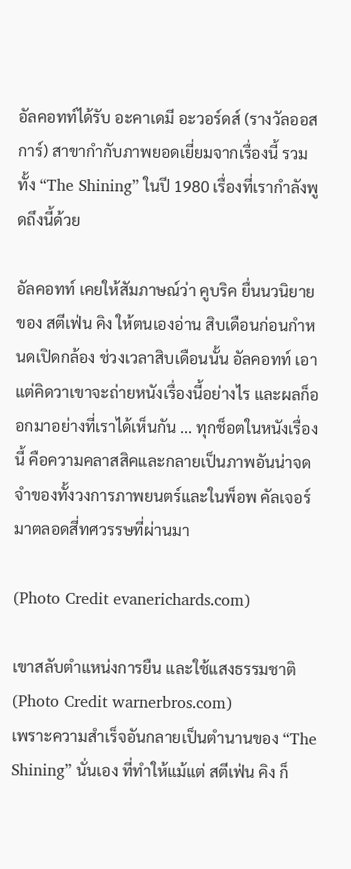อัลคอทท์ได้รับ อะคาเดมี อะวอร์ดส์ (รางวัลออสการ์) สาขากำกับภาพยอดเยี่ยมจากเรื่องนี้ รวมทั้ง “The Shining” ในปี 1980 เรื่องที่เรากำลังพูดถึงนี้ด้วย

อัลคอทท์ เคยให้สัมภาษณ์ว่า คูบริค ยื่นนวนิยายของ สตีเฟ่น คิง ให้ตนเองอ่าน สิบเดือนก่อนกำหนดเปิดกล้อง ช่วงเวลาสิบเดือนนั้น อัลคอทท์ เอาแต่คิดวาเขาจะถ่ายหนังเรื่องนี้อย่างไร และผลก็ออกมาอย่างที่เราได้เห็นกัน ... ทุกช็อตในหนังเรื่องนี้ คือความคลาสสิคและกลายเป็นภาพอันน่าจดจำของทั้งวงการภาพยนตร์และในพ็อพ คัลเจอร์มาตลอดสี่ทศวรรษที่ผ่านมา

(Photo Credit evanerichards.com)

เขาสลับตำแหน่งการยืน และใช้แสงธรรมชาติ
(Photo Credit warnerbros.com)
เพราะความสำเร็จอันกลายเป็นตำนานของ “The Shining” นั่นเอง ที่ทำให้แม้แต่ สตีเฟ่น คิง ก็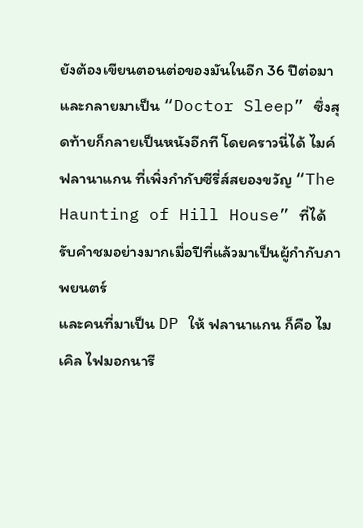ยังต้องเขียนตอนต่อของมันในอีก 36 ปีต่อมาและกลายมาเป็น “Doctor Sleep” ซึ่งสุดท้ายก็กลายเป็นหนังอีกที โดยคราวนี่ได้ ไมค์ ฟลานาแกน ที่เพิ่งกำกับซีรี่ส์สยองขวัญ “The Haunting of Hill House” ที่ได้รับคำชมอย่างมากเมื่อปีที่แล้วมาเป็นผู้กำกับภาพยนตร์
และคนที่มาเป็น DP ให้ ฟลานาแกน ก็คือ ไมเคิล ไฟมอกนารี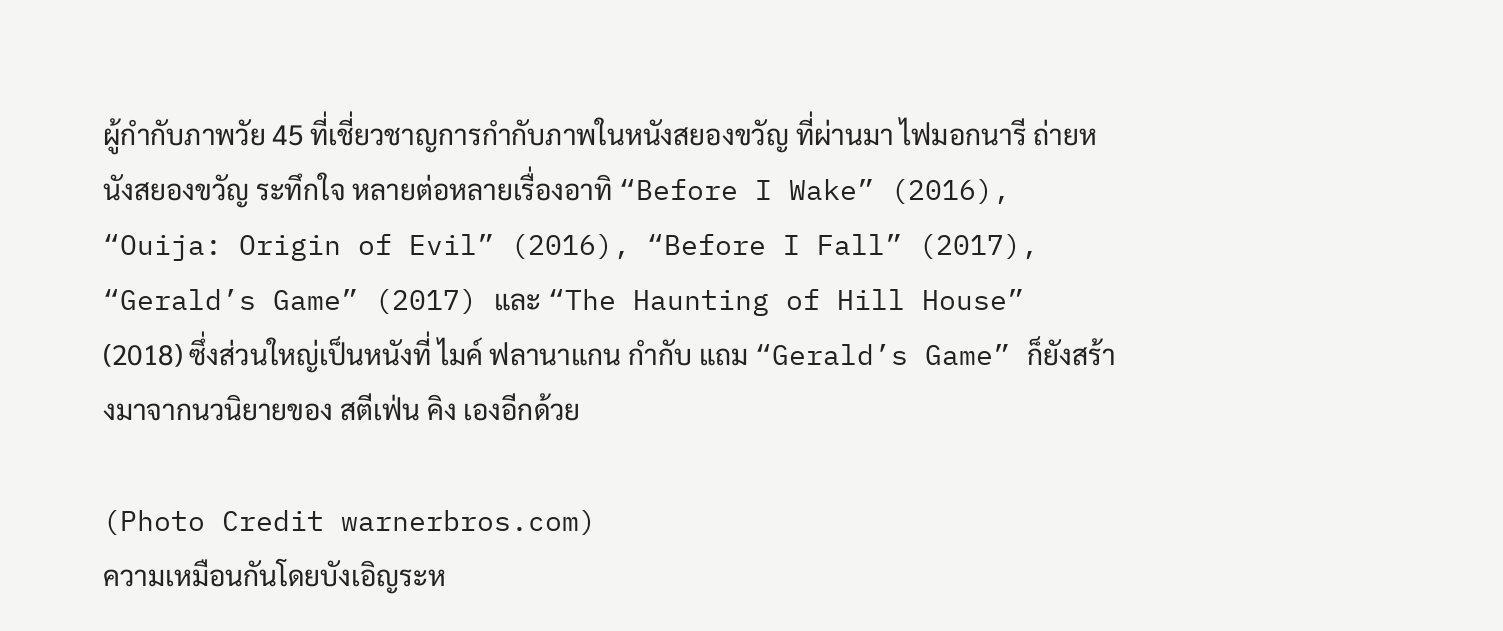ผู้กำกับภาพวัย 45 ที่เชี่ยวชาญการกำกับภาพในหนังสยองขวัญ ที่ผ่านมา ไฟมอกนารี ถ่ายหนังสยองขวัญ ระทึกใจ หลายต่อหลายเรื่องอาทิ “Before I Wake” (2016), “Ouija: Origin of Evil” (2016), “Before I Fall” (2017), “Gerald’s Game” (2017) และ “The Haunting of Hill House” (2018) ซึ่งส่วนใหญ่เป็นหนังที่ ไมค์ ฟลานาแกน กำกับ แถม “Gerald’s Game” ก็ยังสร้างมาจากนวนิยายของ สตีเฟ่น คิง เองอีกด้วย

(Photo Credit warnerbros.com)
ความเหมือนกันโดยบังเอิญระห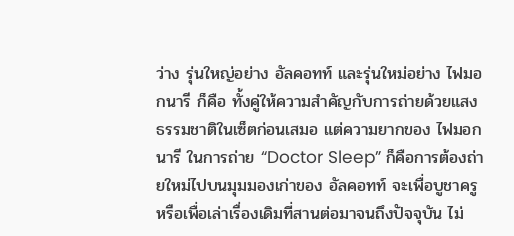ว่าง รุ่นใหญ่อย่าง อัลคอทท์ และรุ่นใหม่อย่าง ไฟมอกนารี ก็คือ ทั้งคู่ให้ความสำคัญกับการถ่ายด้วยแสงธรรมชาติในเซ็ตก่อนเสมอ แต่ความยากของ ไฟมอกนารี ในการถ่าย “Doctor Sleep” ก็คือการต้องถ่ายใหม่ไปบนมุมมองเก่าของ อัลคอทท์ จะเพื่อบูชาครูหรือเพื่อเล่าเรื่องเดิมที่สานต่อมาจนถึงปัจจุบัน ไม่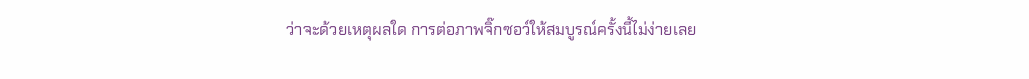ว่าจะด้วยเหตุผลใด การต่อภาพจิ๊กซอว์ให้สมบูรณ์ครั้งนี้ไม่ง่ายเลย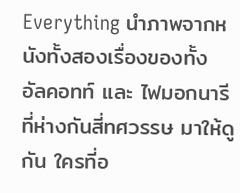Everything นำภาพจากหนังทั้งสองเรื่องของทั้ง อัลคอทท์ และ ไฟมอกนารี ที่ห่างกันสี่ทศวรรษ มาให้ดูกัน ใครที่อ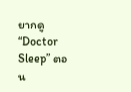ยากดู “Doctor Sleep” ตอน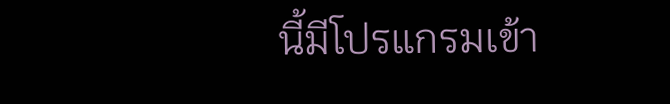นี้มีโปรแกรมเข้า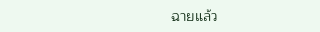ฉายแล้ว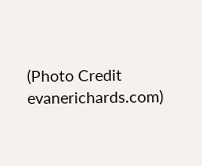(Photo Credit evanerichards.com)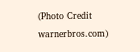(Photo Credit warnerbros.com)